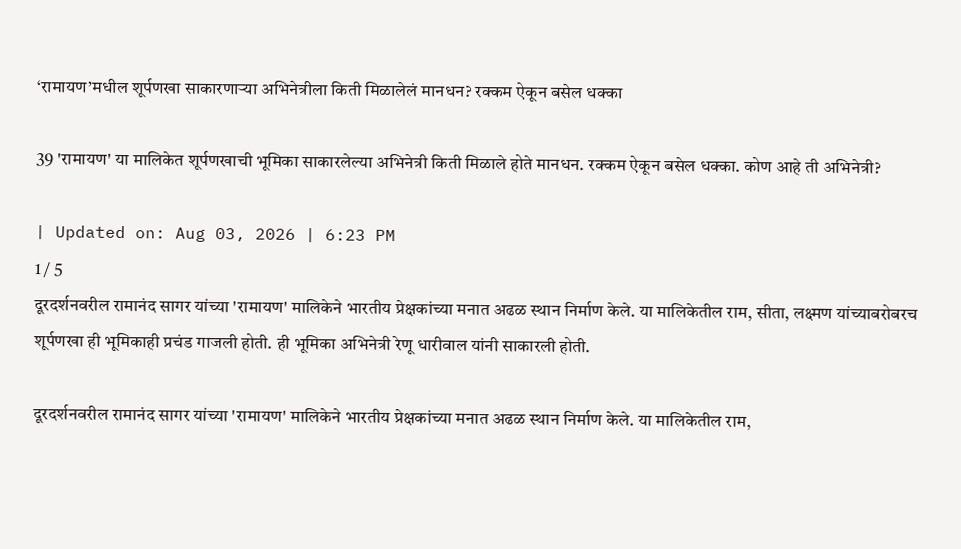‘रामायण’मधील शूर्पणखा साकारणाऱ्या अभिनेत्रीला किती मिळालेलं मानधन? रक्कम ऐकून बसेल धक्का

39 'रामायण' या मालिकेत शूर्पणखाची भूमिका साकारलेल्या अभिनेत्री किती मिळाले होते मानधन. रक्कम ऐकून बसेल धक्का. कोण आहे ती अभिनेत्री?

| Updated on: Aug 03, 2026 | 6:23 PM
1 / 5
दूरदर्शनवरील रामानंद सागर यांच्या 'रामायण' मालिकेने भारतीय प्रेक्षकांच्या मनात अढळ स्थान निर्माण केले. या मालिकेतील राम, सीता, लक्ष्मण यांच्याबरोबरच शूर्पणखा ही भूमिकाही प्रचंड गाजली होती. ही भूमिका अभिनेत्री रेणू धारीवाल यांनी साकारली होती.

दूरदर्शनवरील रामानंद सागर यांच्या 'रामायण' मालिकेने भारतीय प्रेक्षकांच्या मनात अढळ स्थान निर्माण केले. या मालिकेतील राम,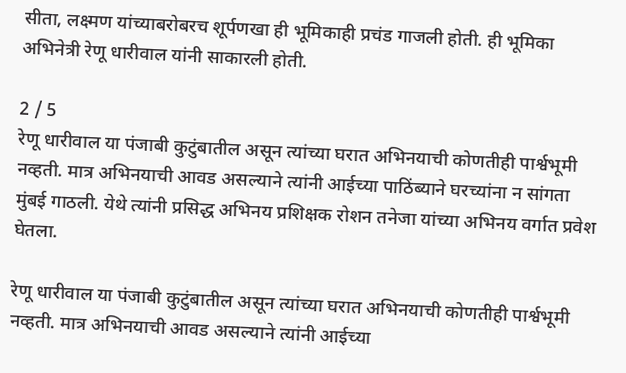सीता, लक्ष्मण यांच्याबरोबरच शूर्पणखा ही भूमिकाही प्रचंड गाजली होती. ही भूमिका अभिनेत्री रेणू धारीवाल यांनी साकारली होती.

2 / 5
रेणू धारीवाल या पंजाबी कुटुंबातील असून त्यांच्या घरात अभिनयाची कोणतीही पार्श्वभूमी नव्हती. मात्र अभिनयाची आवड असल्याने त्यांनी आईच्या पाठिंब्याने घरच्यांना न सांगता मुंबई गाठली. येथे त्यांनी प्रसिद्ध अभिनय प्रशिक्षक रोशन तनेजा यांच्या अभिनय वर्गात प्रवेश घेतला.

रेणू धारीवाल या पंजाबी कुटुंबातील असून त्यांच्या घरात अभिनयाची कोणतीही पार्श्वभूमी नव्हती. मात्र अभिनयाची आवड असल्याने त्यांनी आईच्या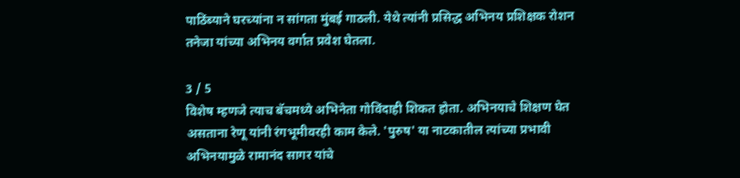पाठिंब्याने घरच्यांना न सांगता मुंबई गाठली. येथे त्यांनी प्रसिद्ध अभिनय प्रशिक्षक रोशन तनेजा यांच्या अभिनय वर्गात प्रवेश घेतला.

3 / 5
विशेष म्हणजे त्याच बॅचमध्ये अभिनेता गोविंदाही शिकत होता. अभिनयाचे शिक्षण घेत असताना रेणू यांनी रंगभूमीवरही काम केले. 'पुरुष' या नाटकातील त्यांच्या प्रभावी अभिनयामुळे रामानंद सागर यांचे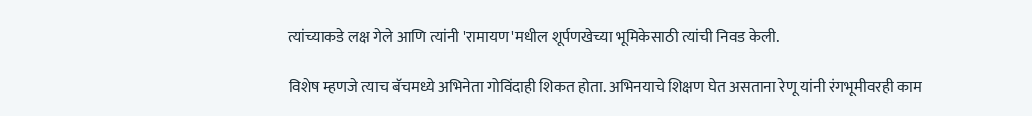त्यांच्याकडे लक्ष गेले आणि त्यांनी 'रामायण'मधील शूर्पणखेच्या भूमिकेसाठी त्यांची निवड केली.

विशेष म्हणजे त्याच बॅचमध्ये अभिनेता गोविंदाही शिकत होता. अभिनयाचे शिक्षण घेत असताना रेणू यांनी रंगभूमीवरही काम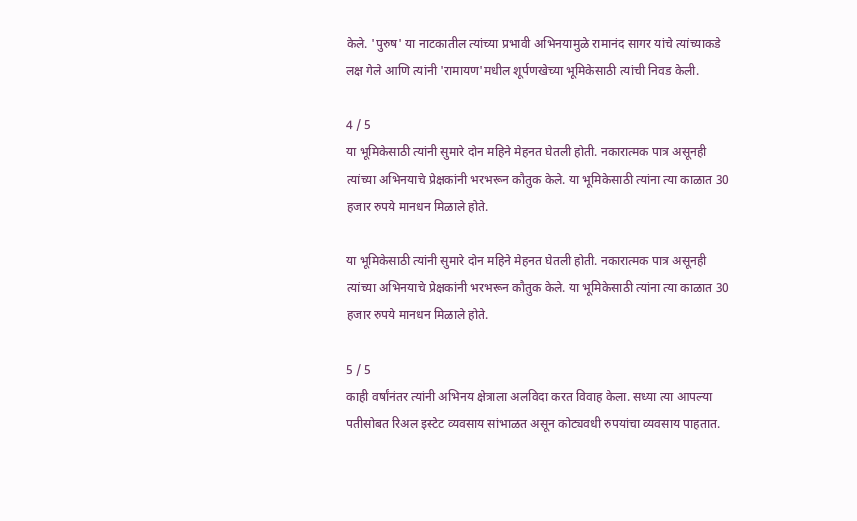केले. 'पुरुष' या नाटकातील त्यांच्या प्रभावी अभिनयामुळे रामानंद सागर यांचे त्यांच्याकडे लक्ष गेले आणि त्यांनी 'रामायण'मधील शूर्पणखेच्या भूमिकेसाठी त्यांची निवड केली.

4 / 5
या भूमिकेसाठी त्यांनी सुमारे दोन महिने मेहनत घेतली होती. नकारात्मक पात्र असूनही त्यांच्या अभिनयाचे प्रेक्षकांनी भरभरून कौतुक केले. या भूमिकेसाठी त्यांना त्या काळात 30 हजार रुपये मानधन मिळाले होते.

या भूमिकेसाठी त्यांनी सुमारे दोन महिने मेहनत घेतली होती. नकारात्मक पात्र असूनही त्यांच्या अभिनयाचे प्रेक्षकांनी भरभरून कौतुक केले. या भूमिकेसाठी त्यांना त्या काळात 30 हजार रुपये मानधन मिळाले होते.

5 / 5
काही वर्षांनंतर त्यांनी अभिनय क्षेत्राला अलविदा करत विवाह केला. सध्या त्या आपल्या पतीसोबत रिअल इस्टेट व्यवसाय सांभाळत असून कोट्यवधी रुपयांचा व्यवसाय पाहतात.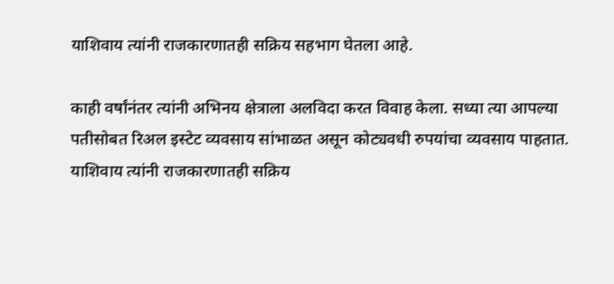याशिवाय त्यांनी राजकारणातही सक्रिय सहभाग घेतला आहे.

काही वर्षांनंतर त्यांनी अभिनय क्षेत्राला अलविदा करत विवाह केला. सध्या त्या आपल्या पतीसोबत रिअल इस्टेट व्यवसाय सांभाळत असून कोट्यवधी रुपयांचा व्यवसाय पाहतात. याशिवाय त्यांनी राजकारणातही सक्रिय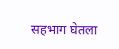सहभाग घेतला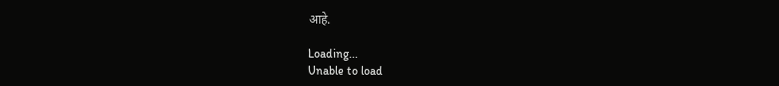आहे.

Loading...
Unable to load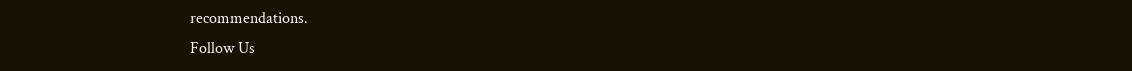recommendations.
Follow Us